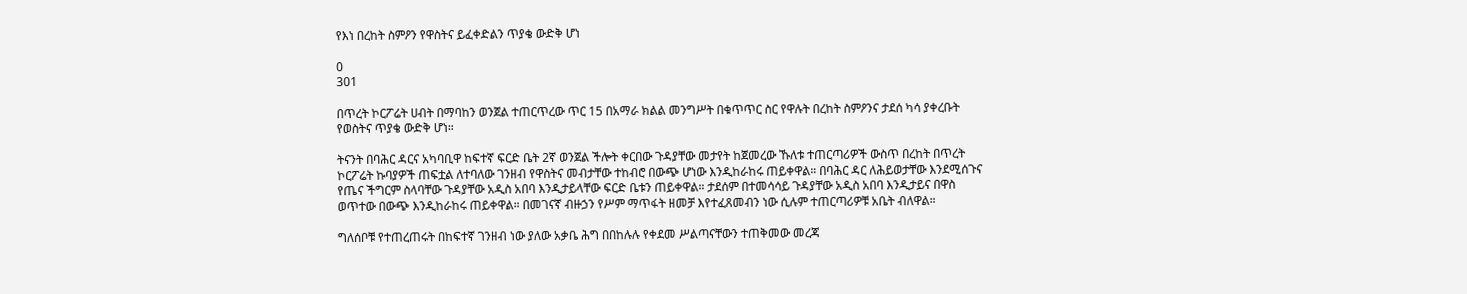የእነ በረከት ስምዖን የዋስትና ይፈቀድልን ጥያቄ ውድቅ ሆነ

0
301

በጥረት ኮርፖሬት ሀብት በማባከን ወንጀል ተጠርጥረው ጥር 15 በአማራ ክልል መንግሥት በቁጥጥር ስር የዋሉት በረከት ስምዖንና ታደሰ ካሳ ያቀረቡት የወስትና ጥያቄ ውድቅ ሆነ።

ትናንት በባሕር ዳርና አካባቢዋ ከፍተኛ ፍርድ ቤት 2ኛ ወንጀል ችሎት ቀርበው ጉዳያቸው መታየት ከጀመረው ኹለቱ ተጠርጣሪዎች ውስጥ በረከት በጥረት ኮርፖሬት ኩባያዎች ጠፍቷል ለተባለው ገንዘብ የዋስትና መብታቸው ተከብሮ በውጭ ሆነው እንዲከራከሩ ጠይቀዋል። በባሕር ዳር ለሕይወታቸው እንደሚሰጉና የጤና ችግርም ስላባቸው ጉዳያቸው አዲስ አበባ እንዲታይላቸው ፍርድ ቤቱን ጠይቀዋል። ታደሰም በተመሳሳይ ጉዳያቸው አዲስ አበባ እንዲታይና በዋስ ወጥተው በውጭ እንዲከራከሩ ጠይቀዋል። በመገናኛ ብዙኃን የሥም ማጥፋት ዘመቻ እየተፈጸመብን ነው ሲሉም ተጠርጣሪዎቹ አቤት ብለዋል።

ግለሰቦቹ የተጠረጠሩት በከፍተኛ ገንዘብ ነው ያለው አቃቤ ሕግ በበከሉሉ የቀደመ ሥልጣናቸውን ተጠቅመው መረጃ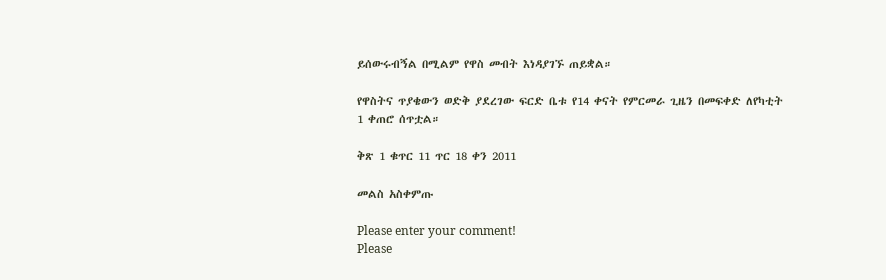ይሰውሩብኝል በሚልም የዋስ መብት እነዳያገኙ ጠይቋል።

የዋስትና ጥያቄውን ወድቅ ያደረገው ፍርድ ቤቱ የ14 ቀናት የምርመራ ጊዜን በመፍቀድ ለየካቲት 1 ቀጠሮ ሰጥቷል።

ቅጽ 1 ቁጥር 11 ጥር 18 ቀን 2011

መልስ አስቀምጡ

Please enter your comment!
Please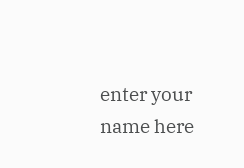enter your name here